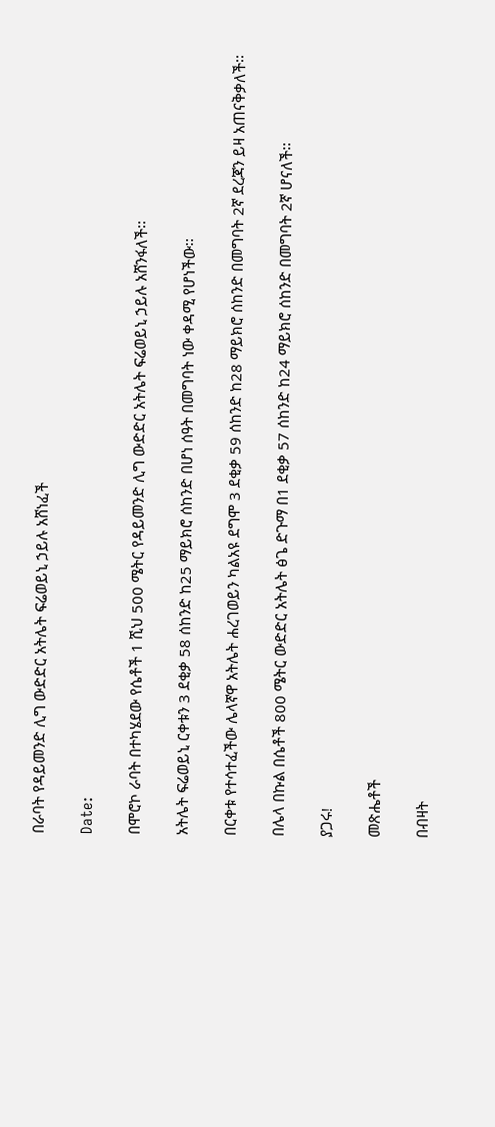በራባት የዳይመንድ ሊግ ውድድር አትሌት ፍሬወይኒ ኃይሉ አሸነፈች

Date:

በሞሮኮ ራባት በተካሄደው የሴቶች 1 ሺህ 500 ሜትር የዳይመንድ ሊግ ውድድር አትሌት ፍሬወይኒ ኃይሉ አሸንፋለች፡፡

አትሌት ፍሬወይኒ ርቀቱን 3 ደቂቃ 58 ሰከንድ ከ25 ማይክሮ ሰከንድ በሆነ ሰዓት በመግባት ነው ቀዳሚ የሆነችው፡፡

በርቀቱ የተሳተፈችው ሌላኛዋ አትሌት ሐረገወይን ካልአዩ ደግሞ 3 ደቂቃ 59 ሰከንድ ከ28 ማይክሮ ሰከንድ በመግባት 2ኛ ደረጃን ይዛ አጠናቅቃለች፡፡

በሌላ በኩል በሴቶች 800 ሜትር ውድድር አትሌት ፅጌ ድጉማ በ1 ደቂቃ 57 ሰከንድ ከ24 ማይክሮ ሰከንድ በመግባት 2ኛ ሆናለች፡፡

ያጋሩ!

መጽሔቶች

በብዛት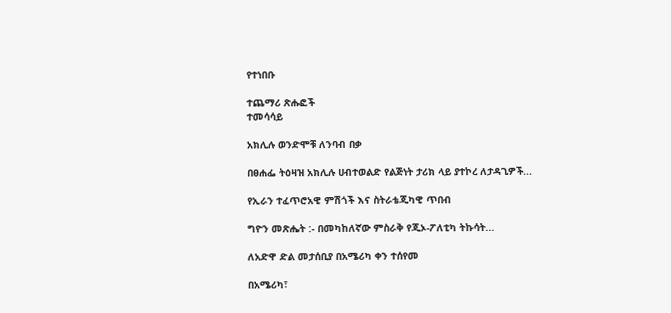የተነበቡ

ተጨማሪ ጽሑፎች
ተመሳሳይ

አክሊሉ ወንድሞቹ ለንባብ በቃ

በፀሐፌ ትዕዛዝ አክሊሉ ሀብተወልድ የልጅነት ታሪክ ላይ ያተኮረ ለታዳጊዎች...

የኢራን ተፈጥሮአዊ ምሽጎች እና ስትራቴጂካዊ ጥበብ

ግዮን መጽሔት :- በመካከለኛው ምስራቅ የጂኦ-ፖለቲካ ትኩሳት...

ለአድዋ ድል መታሰቢያ በአሜሪካ ቀን ተሰየመ

በአሜሪካ፣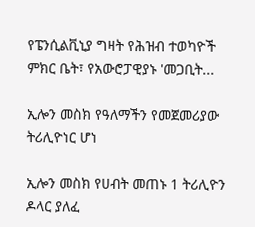የፔንሲልቪኒያ ግዛት የሕዝብ ተወካዮች ምክር ቤት፣ የአውሮፓዊያኑ 'መጋቢት...

ኢሎን መስክ የዓለማችን የመጀመሪያው ትሪሊዮነር ሆነ

ኢሎን መስክ የሀብት መጠኑ 1 ትሪሊዮን ዶላር ያለፈ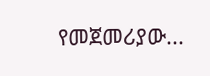የመጀመሪያው...